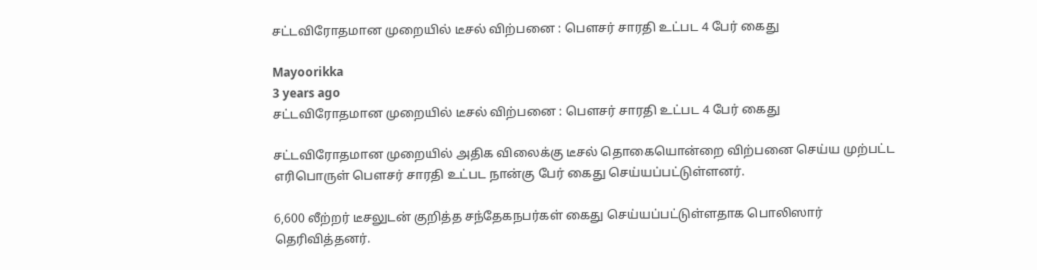சட்டவிரோதமான முறையில் டீசல் விற்பனை : பௌசர் சாரதி உட்பட 4 பேர் கைது

Mayoorikka
3 years ago
சட்டவிரோதமான முறையில் டீசல் விற்பனை : பௌசர் சாரதி உட்பட 4 பேர் கைது

சட்டவிரோதமான முறையில் அதிக விலைக்கு டீசல் தொகையொன்றை விற்பனை செய்ய முற்பட்ட எரிபொருள் பௌசர் சாரதி உட்பட நான்கு பேர் கைது செய்யப்பட்டுள்ளனர்.

6,600 லீற்றர் டீசலுடன் குறித்த சந்தேகநபர்கள் கைது செய்யப்பட்டுள்ளதாக பொலிஸார் தெரிவித்தனர்.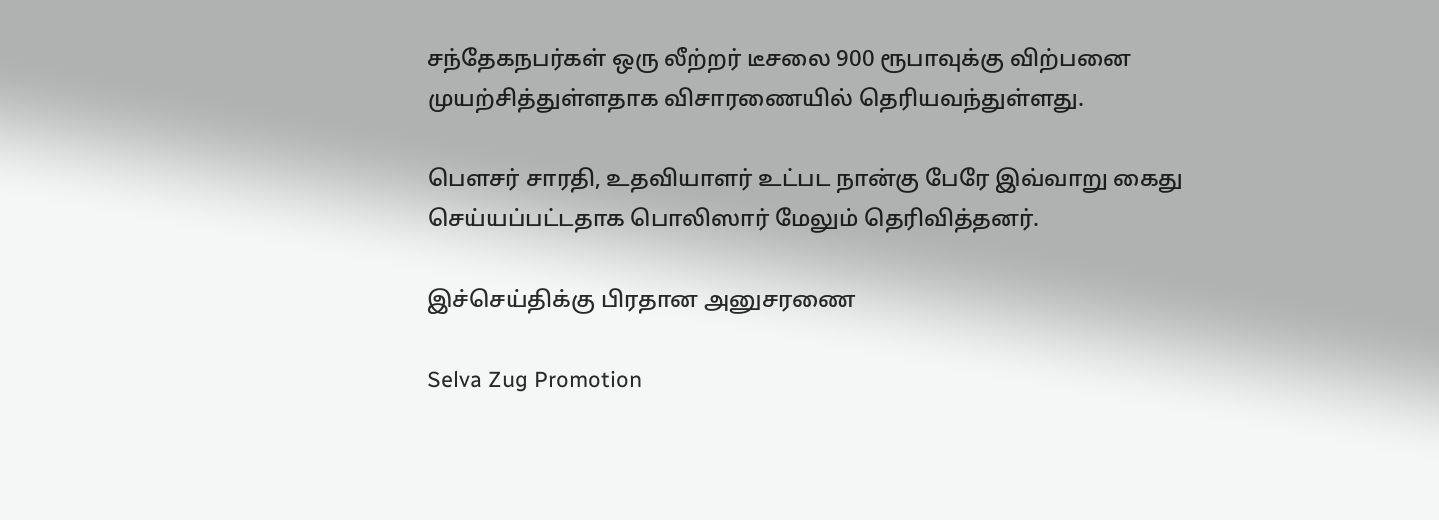சந்தேகநபர்கள் ஒரு லீற்றர் டீசலை 900 ரூபாவுக்கு விற்பனை முயற்சித்துள்ளதாக விசாரணையில் தெரியவந்துள்ளது.

பௌசர் சாரதி, உதவியாளர் உட்பட நான்கு பேரே இவ்வாறு கைது செய்யப்பட்டதாக பொலிஸார் மேலும் தெரிவித்தனர்.

இச்செய்திக்கு பிரதான அனுசரணை

Selva Zug Promotion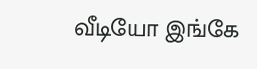வீடியோ இங்கே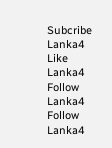Subcribe Lanka4
Like Lanka4
Follow Lanka4
Follow Lanka4